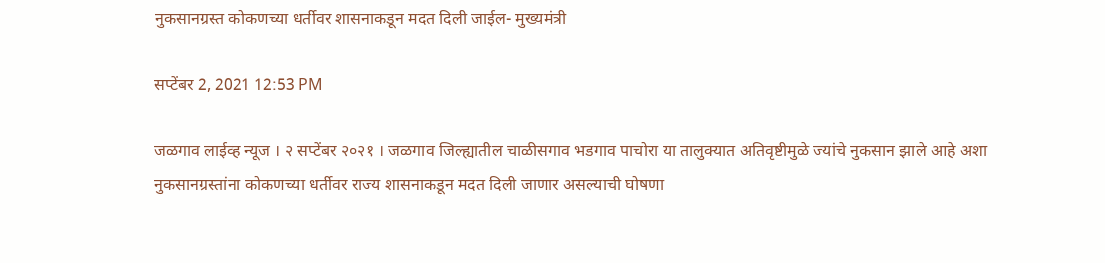नुकसानग्रस्त कोकणच्या धर्तीवर शासनाकडून मदत दिली जाईल- मुख्यमंत्री

सप्टेंबर 2, 2021 12:53 PM

जळगाव लाईव्ह न्यूज । २ सप्टेंबर २०२१ । जळगाव जिल्ह्यातील चाळीसगाव भडगाव पाचोरा या तालुक्यात अतिवृष्टीमुळे ज्यांचे नुकसान झाले आहे अशा नुकसानग्रस्तांना कोकणच्या धर्तीवर राज्य शासनाकडून मदत दिली जाणार असल्याची घोषणा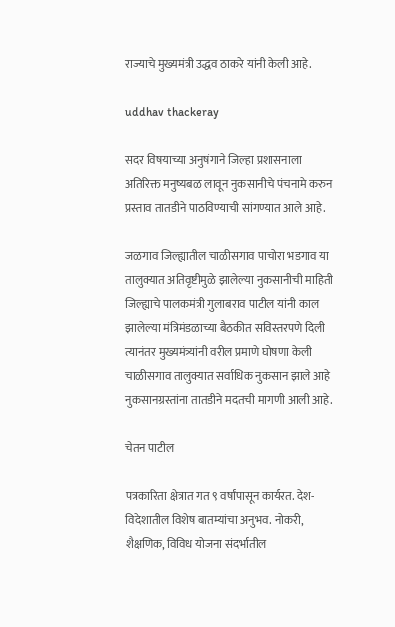राज्याचे मुख्यमंत्री उद्धव ठाकरे यांनी केली आहे.

uddhav thackeray

सदर विषयाच्या अनुषंगाने जिल्हा प्रशासनाला अतिरिक्त मनुष्यबळ लावून नुकसानीचे पंचनामे करुन प्रस्ताव तातडीने पाठविण्याची सांगण्यात आले आहे.

जळगाव जिल्ह्यातील चाळीसगाव पाचोरा भडगाव या तालुक्यात अतिवृष्टीमुळे झालेल्या नुकसानीची माहिती जिल्ह्याचे पालकमंत्री गुलाबराव पाटील यांनी काल झालेल्या मंत्रिमंडळाच्या बैठकीत सविस्तरपणे दिली त्यानंतर मुख्यमंत्र्यांनी वरील प्रमाणे घोषणा केली चाळीसगाव तालुक्यात सर्वाधिक नुकसान झाले आहे नुकसानग्रस्तांना तातडीने मदतची मागणी आली आहे.

चेतन पाटील

पत्रकारिता क्षेत्रात गत ९ वर्षांपासून कार्यरत. देश-विदेशातील विशेष बातम्यांचा अनुभव. नोकरी, शैक्षणिक, विविध योजना संदर्भातील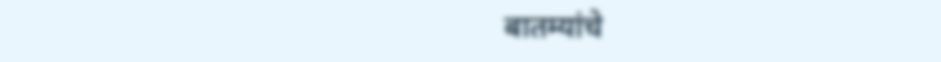बातम्यांचे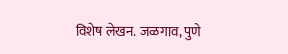विशेष लेखन. जळगाव, पुणे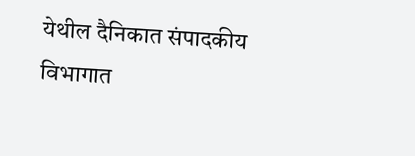येथील दैनिकात संपादकीय विभागात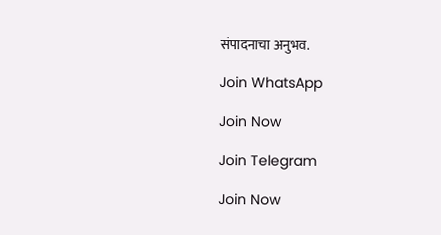संपादनाचा अनुभव.

Join WhatsApp

Join Now

Join Telegram

Join Now